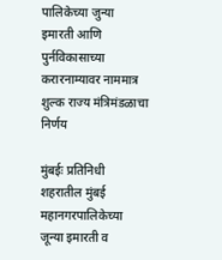पालिकेच्या जुन्या इमारती आणि पुर्नविकासाच्या करारनाम्यावर नाममात्र शुल्क राज्य मंत्रिमंडळाचा निर्णय

मुंबईः प्रतिनिधी
शहरातील मुंबई महानगरपालिकेच्या जून्या इमारती व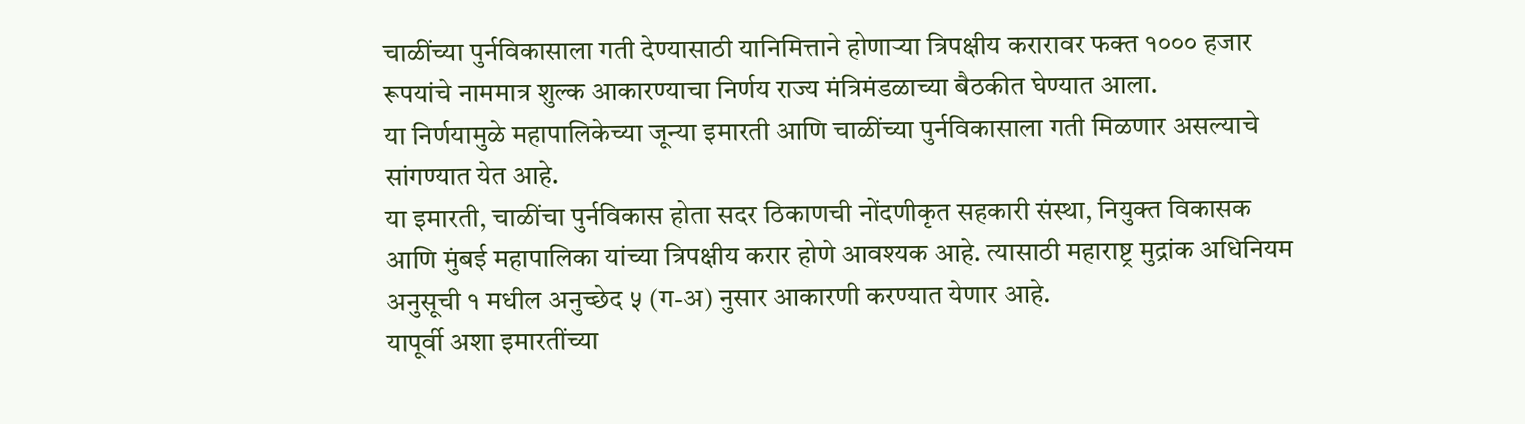चाळींच्या पुर्नविकासाला गती देण्यासाठी यानिमित्ताने होणाऱ्या त्रिपक्षीय करारावर फक्त १००० हजार रूपयांचे नाममात्र शुल्क आकारण्याचा निर्णय राज्य मंत्रिमंडळाच्या बैठकीत घेण्यात आला.
या निर्णयामुळे महापालिकेच्या जून्या इमारती आणि चाळींच्या पुर्नविकासाला गती मिळणार असल्याचे सांगण्यात येत आहे.
या इमारती, चाळींचा पुर्नविकास होता सदर ठिकाणची नोंदणीकृत सहकारी संस्था, नियुक्त विकासक आणि मुंबई महापालिका यांच्या त्रिपक्षीय करार होणे आवश्यक आहे. त्यासाठी महाराष्ट्र मुद्रांक अधिनियम अनुसूची १ मधील अनुच्छेद ५ (ग-अ) नुसार आकारणी करण्यात येणार आहे.
यापूर्वी अशा इमारतींच्या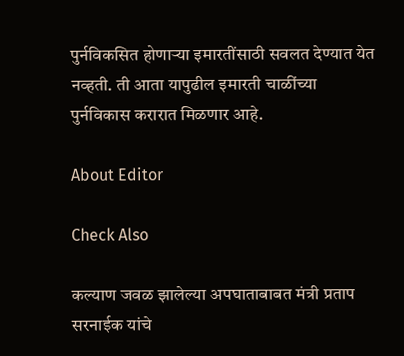पुर्नविकसित होणाऱ्या इमारतींसाठी सवलत देण्यात येत नव्हती. ती आता यापुढील इमारती चाळींच्या पुर्नविकास करारात मिळणार आहे.

About Editor

Check Also

कल्याण जवळ झालेल्या अपघाताबाबत मंत्री प्रताप सरनाईक यांचे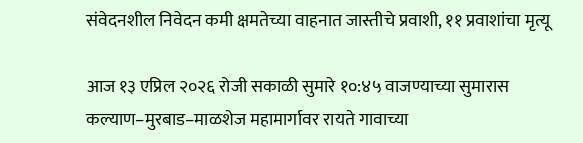संवेदनशील निवेदन कमी क्षमतेच्या वाहनात जास्तीचे प्रवाशी, ११ प्रवाशांचा मृत्यू

आज १३ एप्रिल २०२६ रोजी सकाळी सुमारे १०:४५ वाजण्याच्या सुमारास कल्याण–मुरबाड–माळशेज महामार्गावर रायते गावाच्या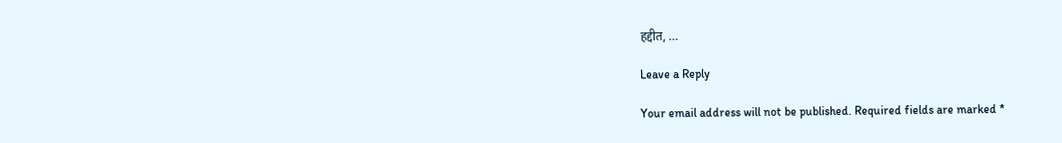हद्दीत, …

Leave a Reply

Your email address will not be published. Required fields are marked *